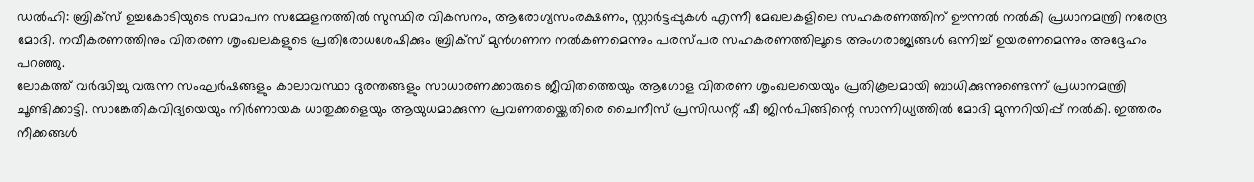ഡൽഹി: ബ്രിക്സ് ഉച്ചകോടിയുടെ സമാപന സമ്മേളനത്തിൽ സുസ്ഥിര വികസനം, ആരോഗ്യസംരക്ഷണം, സ്റ്റാർട്ടപ്പുകൾ എന്നീ മേഖലകളിലെ സഹകരണത്തിന് ഊന്നൽ നൽകി പ്രധാനമന്ത്രി നരേന്ദ്ര മോദി. നവീകരണത്തിനും വിതരണ ശൃംഖലകളുടെ പ്രതിരോധശേഷിക്കും ബ്രിക്സ് മുൻഗണന നൽകണമെന്നും പരസ്പര സഹകരണത്തിലൂടെ അംഗരാജ്യങ്ങൾ ഒന്നിച്ച് ഉയരണമെന്നും അദ്ദേഹം പറഞ്ഞു.
ലോകത്ത് വർദ്ധിച്ചു വരുന്ന സംഘർഷങ്ങളും കാലാവസ്ഥാ ദുരന്തങ്ങളും സാധാരണക്കാരുടെ ജീവിതത്തെയും ആഗോള വിതരണ ശൃംഖലയെയും പ്രതികൂലമായി ബാധിക്കുന്നുണ്ടെന്ന് പ്രധാനമന്ത്രി ചൂണ്ടിക്കാട്ടി. സാങ്കേതികവിദ്യയെയും നിർണായക ധാതുക്കളെയും ആയുധമാക്കുന്ന പ്രവണതയ്ക്കെതിരെ ചൈനീസ് പ്രസിഡന്റ് ഷീ ജിൻപിങ്ങിന്റെ സാന്നിധ്യത്തിൽ മോദി മുന്നറിയിപ്പ് നൽകി. ഇത്തരം നീക്കങ്ങൾ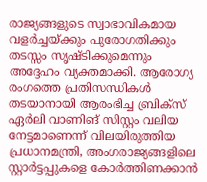രാജ്യങ്ങളുടെ സ്വാഭാവികമായ വളർച്ചയ്ക്കും പുരോഗതിക്കും തടസ്സം സൃഷ്ടിക്കുമെന്നും അദ്ദേഹം വ്യക്തമാക്കി. ആരോഗ്യ രംഗത്തെ പ്രതിസന്ധികൾ തടയാനായി ആരംഭിച്ച ബ്രിക്സ് ഏർലി വാണിങ് സിസ്റ്റം വലിയ നേട്ടമാണെന്ന് വിലയിരുത്തിയ പ്രധാനമന്ത്രി, അംഗരാജ്യങ്ങളിലെ സ്റ്റാർട്ടപ്പുകളെ കോർത്തിണക്കാൻ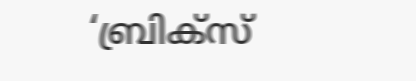‘ബ്രിക്സ്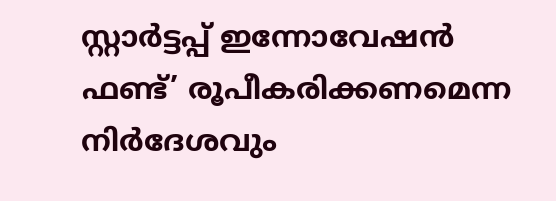സ്റ്റാർട്ടപ്പ് ഇന്നോവേഷൻ ഫണ്ട്’ രൂപീകരിക്കണമെന്ന നിർദേശവും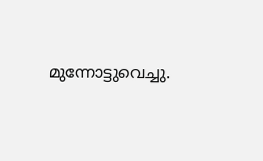മുന്നോട്ടുവെച്ചു.